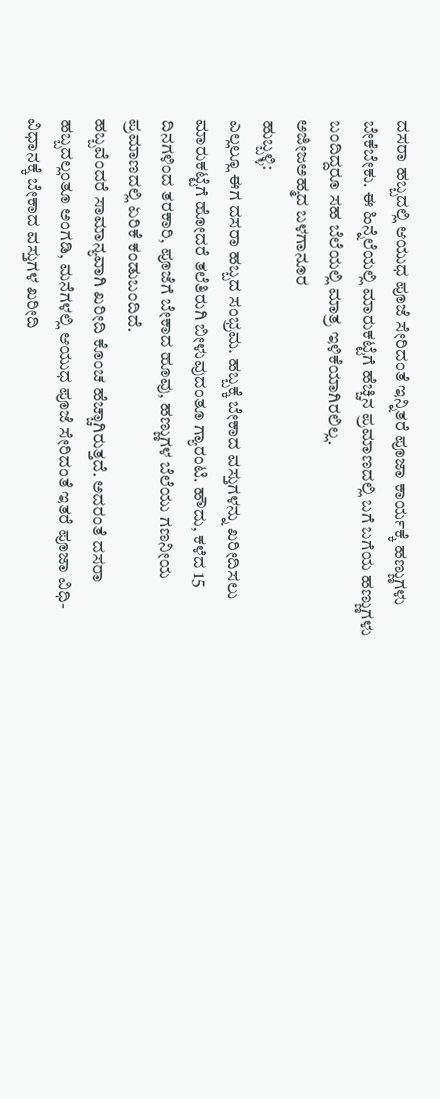ದಸರಾ ಹಬ್ಬದಲ್ಲಿ ಆಯುಧ ಪೂಜೆ ಸೇರಿದಂತೆ ಇನ್ನಿತರೆ ಪೂಜಾ ಕಾರ್ಯಕ್ಕೆ ಹಣ್ಣುಗಳು ಬೇಕೆಬೇಕು. ಈ ಹಿನ್ನೆಲೆಯಲ್ಲಿ ಮಾರುಕಟ್ಟೆಗೆ ಹೆಚ್ಚಿನ ಪ್ರಮಾಣದಲ್ಲಿ ಬಗೆ ಬಗೆಯ ಹಣ್ಣುಗಳು ಬಂದಿದ್ದರೂ ಸಹ ಬೆಲೆಯಲ್ಲಿ ಮಾತ್ರ ಇಳಿಕೆಯಾಗಿರಲಿಲ್ಲ.
ಅಜೀಜಅಹ್ಮದ ಬಳಗಾನೂರ
ಹುಬ್ಬಳ್ಳಿ:
ಎಲ್ಲಲ್ಲೂ ಈಗ ದಸರಾ ಹಬ್ಬದ ಸಂಭ್ರಮ. ಹಬ್ಬಕ್ಕೆ ಬೇಕಾದ ವಸ್ತುಗಳನ್ನು ಖರೀದಿಸಲು ಮಾರುಕಟ್ಟೆಗೆ ಹೋದರೆ ತಲೆತಿರುಗಿ ಬೀಳುವುದಂತೂ ಗ್ಯಾರಂಟಿ. ಹೌದು, ಕಳೆದ 15 ದಿನಗಳಿಂದ ತರಕಾರಿ, ಪೂಜೆಗೆ ಬೇಕಾದ ಹೂವು, ಹಣ್ಣುಗಳ ಬೆಲೆಯು ಗಣನೀಯ ಪ್ರಮಾಣದಲ್ಲಿ ಏರಿಕೆ ಕಂಡುಬಂದಿದೆ.
ಹಬ್ಬವೆಂದರೆ ಸಾಮಾನ್ಯವಾಗಿ ಖರೀದಿ ಕೊಂಚ ಹೆಚ್ಚಾಗಿರುತ್ತದೆ. ಅದರಂತೆ ದಸರಾ ಹಬ್ಬದಲ್ಲಂತೂ ಅಂಗಡಿ, ಮನೆಗಳಲ್ಲಿ ಆಯುಧ ಪೂಜೆ ಸೇರಿದಂತೆ ಇತರೆ ಪೂಜಾ ವಿಧಿ-ವಿಧಾನಕ್ಕೆ ಬೇಕಾದ ವಸ್ತುಗಳ ಖರೀದಿ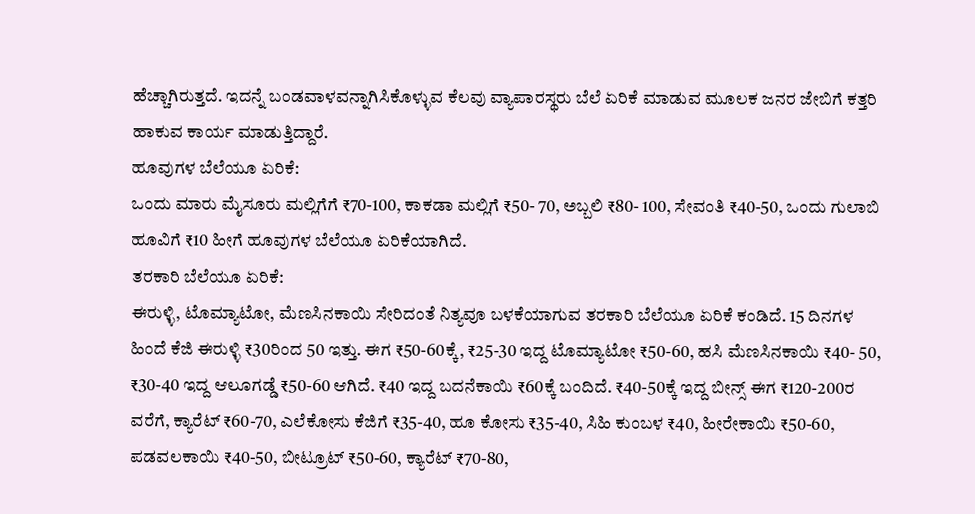ಹೆಚ್ಚಾಗಿರುತ್ತದೆ. ಇದನ್ನೆ ಬಂಡವಾಳವನ್ನಾಗಿಸಿಕೊಳ್ಳುವ ಕೆಲವು ವ್ಯಾಪಾರಸ್ಥರು ಬೆಲೆ ಏರಿಕೆ ಮಾಡುವ ಮೂಲಕ ಜನರ ಜೇಬಿಗೆ ಕತ್ತರಿ ಹಾಕುವ ಕಾರ್ಯ ಮಾಡುತ್ತಿದ್ದಾರೆ.
ಹೂವುಗಳ ಬೆಲೆಯೂ ಏರಿಕೆ:
ಒಂದು ಮಾರು ಮೈಸೂರು ಮಲ್ಲಿಗೆಗೆ ₹70-100, ಕಾಕಡಾ ಮಲ್ಲಿಗೆ ₹50- 70, ಅಬ್ಬಲಿ ₹80- 100, ಸೇವಂತಿ ₹40-50, ಒಂದು ಗುಲಾಬಿ ಹೂವಿಗೆ ₹10 ಹೀಗೆ ಹೂವುಗಳ ಬೆಲೆಯೂ ಏರಿಕೆಯಾಗಿದೆ.
ತರಕಾರಿ ಬೆಲೆಯೂ ಏರಿಕೆ:
ಈರುಳ್ಳಿ, ಟೊಮ್ಯಾಟೋ, ಮೆಣಸಿನಕಾಯಿ ಸೇರಿದಂತೆ ನಿತ್ಯವೂ ಬಳಕೆಯಾಗುವ ತರಕಾರಿ ಬೆಲೆಯೂ ಏರಿಕೆ ಕಂಡಿದೆ. 15 ದಿನಗಳ ಹಿಂದೆ ಕೆಜಿ ಈರುಳ್ಳಿ ₹30ರಿಂದ 50 ಇತ್ತು. ಈಗ ₹50-60ಕ್ಕೆ, ₹25-30 ಇದ್ದ ಟೊಮ್ಯಾಟೋ ₹50-60, ಹಸಿ ಮೆಣಸಿನಕಾಯಿ ₹40- 50, ₹30-40 ಇದ್ದ ಆಲೂಗಡ್ಡೆ ₹50-60 ಆಗಿದೆ. ₹40 ಇದ್ದ ಬದನೆಕಾಯಿ ₹60ಕ್ಕೆ ಬಂದಿದೆ. ₹40-50ಕ್ಕೆ ಇದ್ದ ಬೀನ್ಸ್ ಈಗ ₹120-200ರ ವರೆಗೆ, ಕ್ಯಾರೆಟ್ ₹60-70, ಎಲೆಕೋಸು ಕೆಜಿಗೆ ₹35-40, ಹೂ ಕೋಸು ₹35-40, ಸಿಹಿ ಕುಂಬಳ ₹40, ಹೀರೇಕಾಯಿ ₹50-60, ಪಡವಲಕಾಯಿ ₹40-50, ಬೀಟ್ರೂಟ್ ₹50-60, ಕ್ಯಾರೆಟ್ ₹70-80,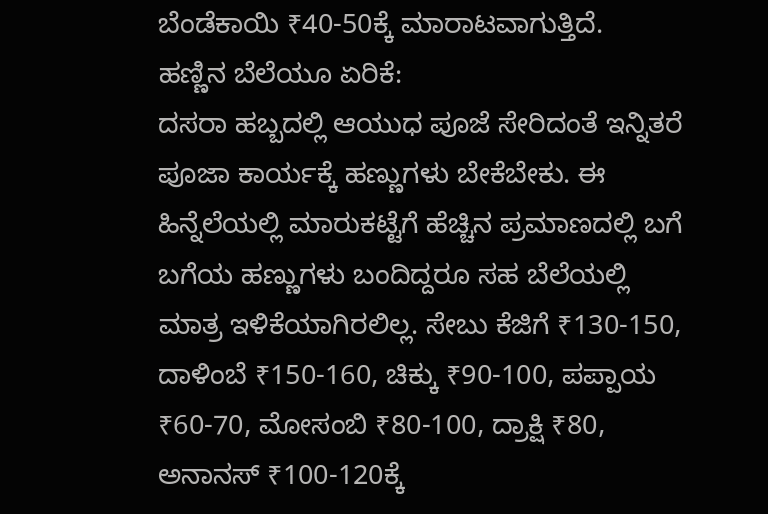ಬೆಂಡೆಕಾಯಿ ₹40-50ಕ್ಕೆ ಮಾರಾಟವಾಗುತ್ತಿದೆ.
ಹಣ್ಣಿನ ಬೆಲೆಯೂ ಏರಿಕೆ:
ದಸರಾ ಹಬ್ಬದಲ್ಲಿ ಆಯುಧ ಪೂಜೆ ಸೇರಿದಂತೆ ಇನ್ನಿತರೆ ಪೂಜಾ ಕಾರ್ಯಕ್ಕೆ ಹಣ್ಣುಗಳು ಬೇಕೆಬೇಕು. ಈ ಹಿನ್ನೆಲೆಯಲ್ಲಿ ಮಾರುಕಟ್ಟೆಗೆ ಹೆಚ್ಚಿನ ಪ್ರಮಾಣದಲ್ಲಿ ಬಗೆ ಬಗೆಯ ಹಣ್ಣುಗಳು ಬಂದಿದ್ದರೂ ಸಹ ಬೆಲೆಯಲ್ಲಿ ಮಾತ್ರ ಇಳಿಕೆಯಾಗಿರಲಿಲ್ಲ. ಸೇಬು ಕೆಜಿಗೆ ₹130-150, ದಾಳಿಂಬೆ ₹150-160, ಚಿಕ್ಕು ₹90-100, ಪಪ್ಪಾಯ ₹60-70, ಮೋಸಂಬಿ ₹80-100, ದ್ರಾಕ್ಷಿ ₹80, ಅನಾನಸ್ ₹100-120ಕ್ಕೆ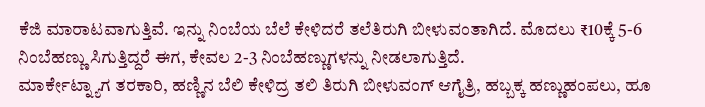ಕೆಜಿ ಮಾರಾಟವಾಗುತ್ತಿವೆ. ಇನ್ನು ನಿಂಬೆಯ ಬೆಲೆ ಕೇಳಿದರೆ ತಲೆತಿರುಗಿ ಬೀಳುವಂತಾಗಿದೆ. ಮೊದಲು ₹10ಕ್ಕೆ 5-6 ನಿಂಬೆಹಣ್ಣು ಸಿಗುತ್ತಿದ್ದರೆ ಈಗ, ಕೇವಲ 2-3 ನಿಂಬೆಹಣ್ಣುಗಳನ್ನು ನೀಡಲಾಗುತ್ತಿದೆ.
ಮಾರ್ಕೇಟ್ನ್ಯಾಗ ತರಕಾರಿ, ಹಣ್ಣಿನ ಬೆಲಿ ಕೇಳಿದ್ರ ತಲಿ ತಿರುಗಿ ಬೀಳುವಂಗ್ ಆಗೈತ್ರಿ, ಹಬ್ಬಕ್ಕ ಹಣ್ಣುಹಂಪಲು, ಹೂ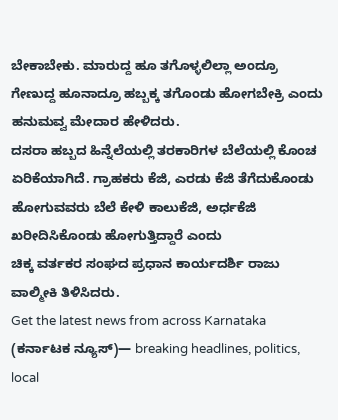ಬೇಕಾಬೇಕು. ಮಾರುದ್ದ ಹೂ ತಗೊಳ್ಳಲಿಲ್ಲಾ ಅಂದ್ರೂ ಗೇಣುದ್ದ ಹೂನಾದ್ರೂ ಹಬ್ಬಕ್ಕ ತಗೊಂಡು ಹೋಗಬೇಕ್ರಿ ಎಂದು ಹನುಮವ್ವ ಮೇದಾರ ಹೇಳಿದರು.
ದಸರಾ ಹಬ್ಬದ ಹಿನ್ನೆಲೆಯಲ್ಲಿ ತರಕಾರಿಗಳ ಬೆಲೆಯಲ್ಲಿ ಕೊಂಚ ಏರಿಕೆಯಾಗಿದೆ. ಗ್ರಾಹಕರು ಕೆಜಿ, ಎರಡು ಕೆಜಿ ತೆಗೆದುಕೊಂಡು ಹೋಗುವವರು ಬೆಲೆ ಕೇಳಿ ಕಾಲುಕೆಜಿ, ಅರ್ಧಕೆಜಿ ಖರೀದಿಸಿಕೊಂಡು ಹೋಗುತ್ತಿದ್ದಾರೆ ಎಂದು
ಚಿಕ್ಕ ವರ್ತಕರ ಸಂಘದ ಪ್ರಧಾನ ಕಾರ್ಯದರ್ಶಿ ರಾಜು ವಾಲ್ಮೀಕಿ ತಿಳಿಸಿದರು.
Get the latest news from across Karnataka (ಕರ್ನಾಟಕ ನ್ಯೂಸ್)— breaking headlines, politics, local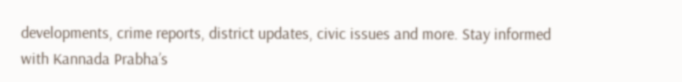developments, crime reports, district updates, civic issues and more. Stay informed with Kannada Prabha’s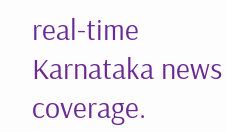real‑time Karnataka news coverage.